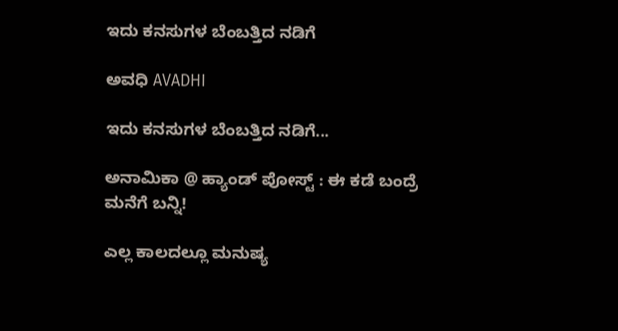ಇದು ಕನಸುಗಳ ಬೆಂಬತ್ತಿದ ನಡಿಗೆ‍

ಅವಧಿ AVADHI

ಇದು ಕನಸುಗಳ ಬೆಂಬತ್ತಿದ ನಡಿಗೆ...

ಅನಾಮಿಕಾ @ ಹ್ಯಾಂಡ್ ಪೋಸ್ಟ್ : ಈ ಕಡೆ ಬಂದ್ರೆ ಮನೆಗೆ ಬನ್ನಿ!

ಎಲ್ಲ ಕಾಲದಲ್ಲೂ ಮನುಷ್ಯ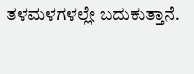ತಳಮಳಗಳಲ್ಲೇ ಬದುಕುತ್ತಾನೆ.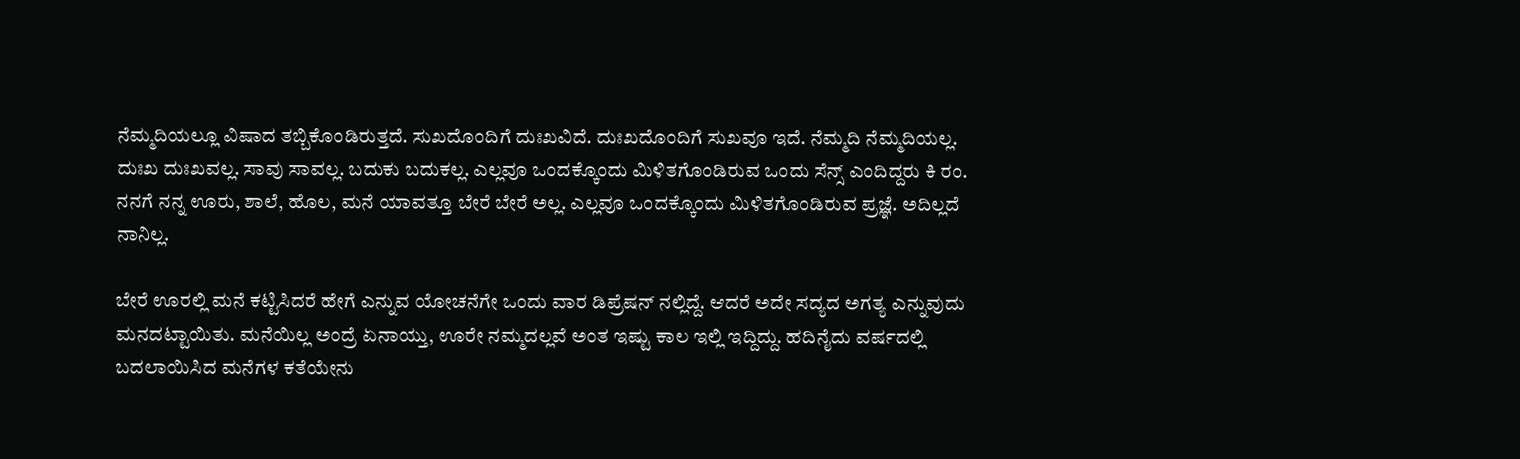ನೆಮ್ಮದಿಯಲ್ಲೂ ವಿಷಾದ ತಬ್ಬಿಕೊಂಡಿರುತ್ತದೆ. ಸುಖದೊಂದಿಗೆ ದುಃಖವಿದೆ. ದುಃಖದೊಂದಿಗೆ ಸುಖವೂ ಇದೆ. ನೆಮ್ಮದಿ ನೆಮ್ಮದಿಯಲ್ಲ. ದುಃಖ ದುಃಖವಲ್ಲ. ಸಾವು ಸಾವಲ್ಲ. ಬದುಕು ಬದುಕಲ್ಲ. ಎಲ್ಲವೂ ಒಂದಕ್ಕೊಂದು ಮಿಳಿತಗೊಂಡಿರುವ ಒಂದು ಸೆನ್ಸ್ ಎಂದಿದ್ದರು ಕಿ ರಂ. ನನಗೆ ನನ್ನ ಊರು, ಶಾಲೆ, ಹೊಲ, ಮನೆ ಯಾವತ್ತೂ ಬೇರೆ ಬೇರೆ ಅಲ್ಲ. ಎಲ್ಲವೂ ಒಂದಕ್ಕೊಂದು ಮಿಳಿತಗೊಂಡಿರುವ ಪ್ರಜ್ಞೆ. ಅದಿಲ್ಲದೆ ನಾನಿಲ್ಲ.

ಬೇರೆ ಊರಲ್ಲಿ ಮನೆ ಕಟ್ಟಿಸಿದರೆ ಹೇಗೆ ಎನ್ನುವ ಯೋಚನೆಗೇ ಒಂದು ವಾರ ಡಿಪ್ರೆಷನ್ ನಲ್ಲಿದ್ದೆ. ಆದರೆ ಅದೇ ಸದ್ಯದ ಅಗತ್ಯ ಎನ್ನುವುದು ಮನದಟ್ಟಾಯಿತು. ಮನೆಯಿಲ್ಲ ಅಂದ್ರೆ ಏನಾಯ್ತು, ಊರೇ ನಮ್ಮದಲ್ಲವೆ ಅಂತ ಇಷ್ಟು ಕಾಲ ಇಲ್ಲಿ ಇದ್ದಿದ್ದು. ಹದಿನೈದು ವರ್ಷದಲ್ಲಿ ಬದಲಾಯಿಸಿದ ಮನೆಗಳ ಕತೆಯೇನು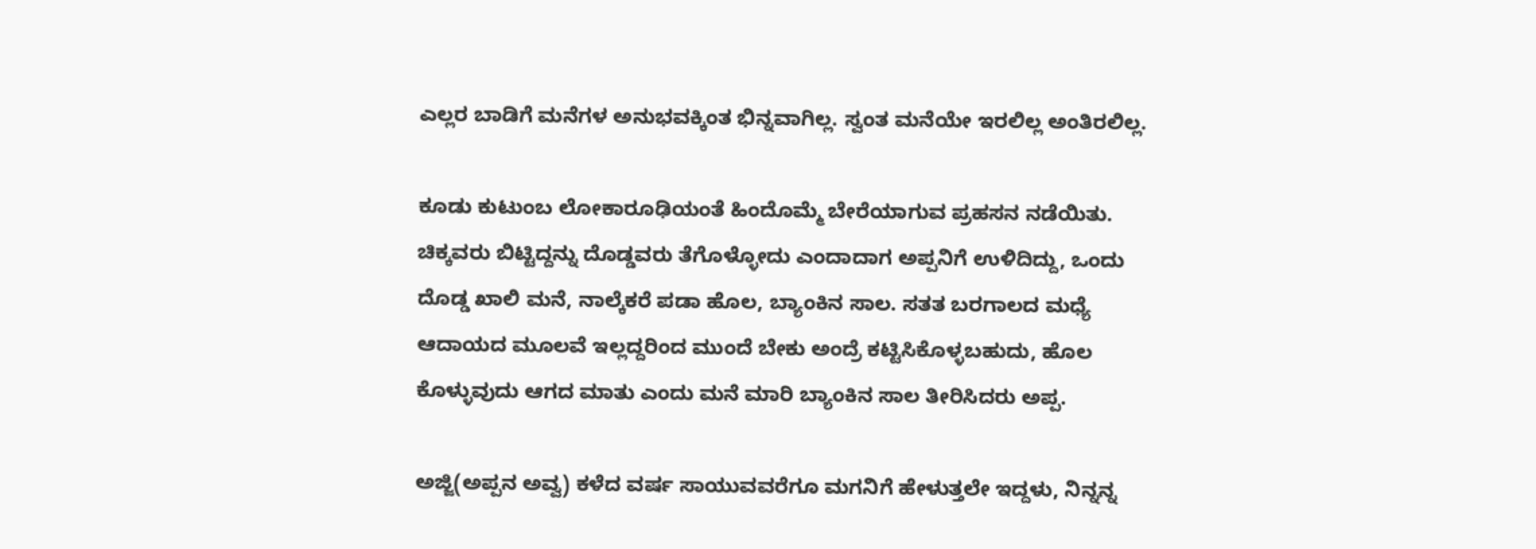ಎಲ್ಲರ ಬಾಡಿಗೆ ಮನೆಗಳ ಅನುಭವಕ್ಕಿಂತ ಭಿನ್ನವಾಗಿಲ್ಲ. ಸ್ವಂತ ಮನೆಯೇ ಇರಲಿಲ್ಲ ಅಂತಿರಲಿಲ್ಲ.

ಕೂಡು ಕುಟುಂಬ ಲೋಕಾರೂಢಿಯಂತೆ ಹಿಂದೊಮ್ಮೆ ಬೇರೆಯಾಗುವ ಪ್ರಹಸನ ನಡೆಯಿತು. ಚಿಕ್ಕವರು ಬಿಟ್ಟಿದ್ದನ್ನು ದೊಡ್ಡವರು ತೆಗೊಳ್ಳೋದು ಎಂದಾದಾಗ ಅಪ್ಪನಿಗೆ ಉಳಿದಿದ್ದು, ಒಂದು ದೊಡ್ಡ ಖಾಲಿ ಮನೆ, ನಾಲ್ಕೆಕರೆ ಪಡಾ ಹೊಲ, ಬ್ಯಾಂಕಿನ ಸಾಲ. ಸತತ ಬರಗಾಲದ ಮಧ್ಯೆ ಆದಾಯದ ಮೂಲವೆ ಇಲ್ಲದ್ದರಿಂದ ಮುಂದೆ ಬೇಕು ಅಂದ್ರೆ ಕಟ್ಟಿಸಿಕೊಳ್ಳಬಹುದು, ಹೊಲ ಕೊಳ್ಳುವುದು ಆಗದ ಮಾತು ಎಂದು ಮನೆ ಮಾರಿ ಬ್ಯಾಂಕಿನ ಸಾಲ ತೀರಿಸಿದರು ಅಪ್ಪ.

ಅಜ್ಜಿ(ಅಪ್ಪನ ಅವ್ವ) ಕಳೆದ ವರ್ಷ ಸಾಯುವವರೆಗೂ ಮಗನಿಗೆ ಹೇಳುತ್ತಲೇ ಇದ್ದಳು, ನಿನ್ನನ್ನ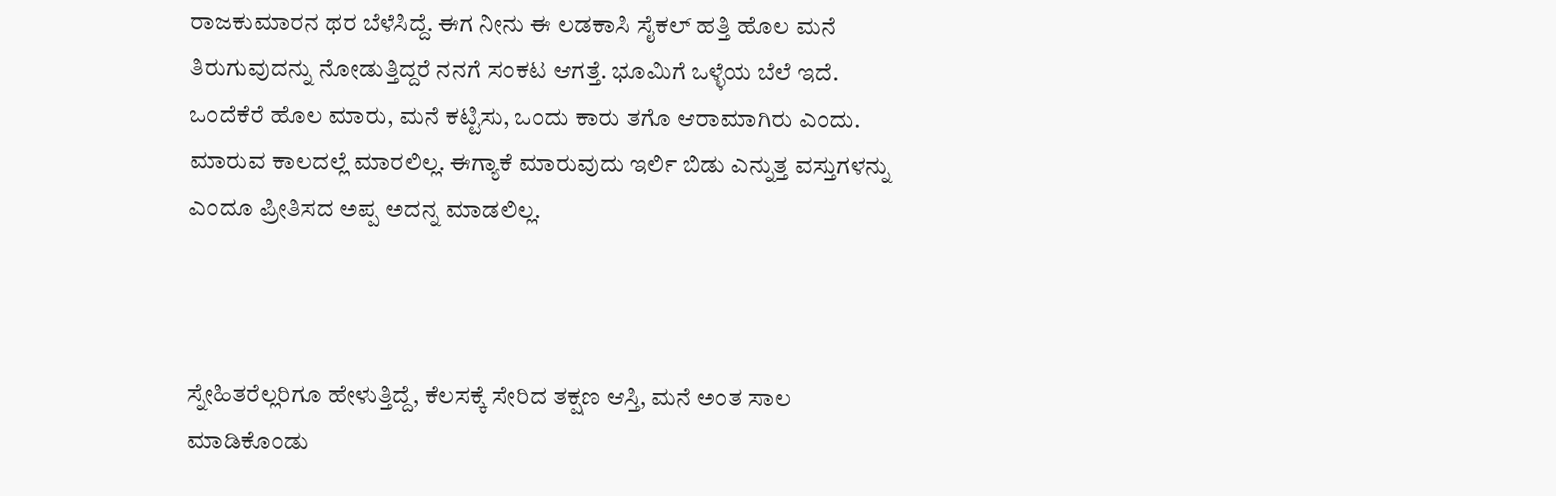ರಾಜಕುಮಾರನ ಥರ ಬೆಳೆಸಿದ್ದೆ. ಈಗ ನೀನು ಈ ಲಡಕಾಸಿ ಸೈಕಲ್ ಹತ್ತಿ ಹೊಲ ಮನೆ ತಿರುಗುವುದನ್ನು ನೋಡುತ್ತಿದ್ದರೆ ನನಗೆ ಸಂಕಟ ಆಗತ್ತೆ. ಭೂಮಿಗೆ ಒಳ್ಳೆಯ ಬೆಲೆ ಇದೆ. ಒಂದೆಕೆರೆ ಹೊಲ ಮಾರು, ಮನೆ ಕಟ್ಟಿಸು, ಒಂದು ಕಾರು ತಗೊ ಆರಾಮಾಗಿರು ಎಂದು. ಮಾರುವ ಕಾಲದಲ್ಲೆ ಮಾರಲಿಲ್ಲ. ಈಗ್ಯಾಕೆ ಮಾರುವುದು ಇರ್ಲಿ ಬಿಡು ಎನ್ನುತ್ತ ವಸ್ತುಗಳನ್ನು ಎಂದೂ ಪ್ರೀತಿಸದ ಅಪ್ಪ ಅದನ್ನ ಮಾಡಲಿಲ್ಲ.



ಸ್ನೇಹಿತರೆಲ್ಲರಿಗೂ ಹೇಳುತ್ತಿದ್ದೆ, ಕೆಲಸಕ್ಕೆ ಸೇರಿದ ತಕ್ಷಣ ಆಸ್ತಿ, ಮನೆ ಅಂತ ಸಾಲ ಮಾಡಿಕೊಂಡು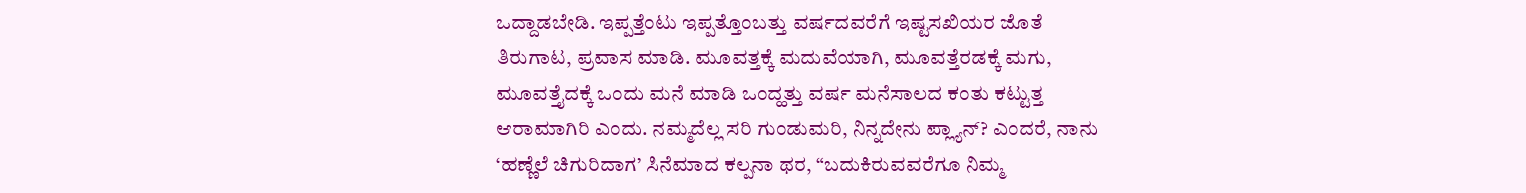ಒದ್ದಾಡಬೇಡಿ. ಇಪ್ಪತ್ತೆಂಟು ಇಪ್ಪತ್ತೊಂಬತ್ತು ವರ್ಷದವರೆಗೆ ಇಷ್ಟಸಖಿಯರ ಜೊತೆ ತಿರುಗಾಟ, ಪ್ರವಾಸ ಮಾಡಿ. ಮೂವತ್ತಕ್ಕೆ ಮದುವೆಯಾಗಿ, ಮೂವತ್ತೆರಡಕ್ಕೆ ಮಗು, ಮೂವತ್ತೈದಕ್ಕೆ ಒಂದು ಮನೆ ಮಾಡಿ ಒಂದ್ಹತ್ತು ವರ್ಷ ಮನೆಸಾಲದ ಕಂತು ಕಟ್ಟುತ್ತ ಆರಾಮಾಗಿರಿ ಎಂದು. ನಮ್ಮದೆಲ್ಲ ಸರಿ ಗುಂಡುಮರಿ, ನಿನ್ನದೇನು ಪ್ಲ್ಯಾನ್? ಎಂದರೆ, ನಾನು ‘ಹಣ್ಣೆಲೆ ಚಿಗುರಿದಾಗ’ ಸಿನೆಮಾದ ಕಲ್ಪನಾ ಥರ, “ಬದುಕಿರುವವರೆಗೂ ನಿಮ್ಮ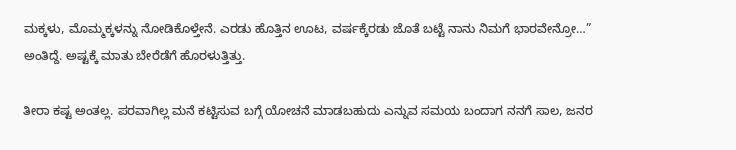ಮಕ್ಕಳು, ಮೊಮ್ಮಕ್ಕಳನ್ನು ನೋಡಿಕೊಳ್ತೇನೆ. ಎರಡು ಹೊತ್ತಿನ ಊಟ, ವರ್ಷಕ್ಕೆರಡು ಜೊತೆ ಬಟ್ಟೆ ನಾನು ನಿಮಗೆ ಭಾರವೇನ್ರೋ…” ಅಂತಿದ್ದೆ. ಅಷ್ಟಕ್ಕೆ ಮಾತು ಬೇರೆಡೆಗೆ ಹೊರಳುತ್ತಿತ್ತು.

ತೀರಾ ಕಷ್ಟ ಅಂತಲ್ಲ. ಪರವಾಗಿಲ್ಲ ಮನೆ ಕಟ್ಟಿಸುವ ಬಗ್ಗೆ ಯೋಚನೆ ಮಾಡಬಹುದು ಎನ್ನುವ ಸಮಯ ಬಂದಾಗ ನನಗೆ ಸಾಲ, ಜನರ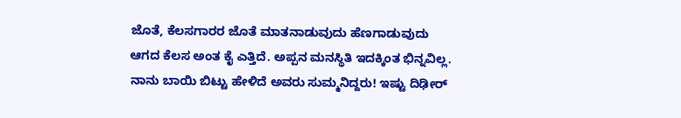ಜೊತೆ, ಕೆಲಸಗಾರರ ಜೊತೆ ಮಾತನಾಡುವುದು ಹೆಣಗಾಡುವುದು ಆಗದ ಕೆಲಸ ಅಂತ ಕೈ ಎತ್ತಿದೆ. ಅಪ್ಪನ ಮನಸ್ಥಿತಿ ಇದಕ್ಕಿಂತ ಭಿನ್ನವಿಲ್ಲ. ನಾನು ಬಾಯಿ ಬಿಟ್ಟು ಹೇಳಿದೆ ಅವರು ಸುಮ್ಮನಿದ್ದರು! ಇಷ್ಟು ದಿಢೀರ್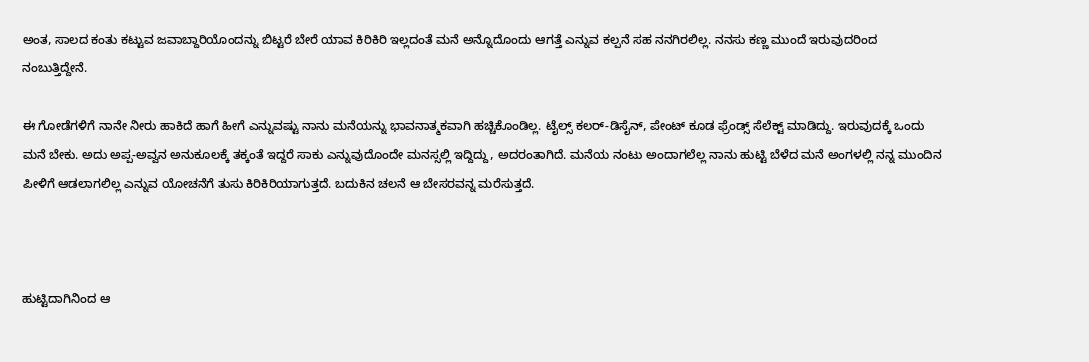ಅಂತ, ಸಾಲದ ಕಂತು ಕಟ್ಟುವ ಜವಾಬ್ದಾರಿಯೊಂದನ್ನು ಬಿಟ್ಟರೆ ಬೇರೆ ಯಾವ ಕಿರಿಕಿರಿ ಇಲ್ಲದಂತೆ ಮನೆ ಅನ್ನೊದೊಂದು ಆಗತ್ತೆ ಎನ್ನುವ ಕಲ್ಪನೆ ಸಹ ನನಗಿರಲಿಲ್ಲ. ನನಸು ಕಣ್ಣ ಮುಂದೆ ಇರುವುದರಿಂದ ನಂಬುತ್ತಿದ್ದೇನೆ.

ಈ ಗೋಡೆಗಳಿಗೆ ನಾನೇ ನೀರು ಹಾಕಿದೆ ಹಾಗೆ ಹೀಗೆ ಎನ್ನುವಷ್ಟು ನಾನು ಮನೆಯನ್ನು ಭಾವನಾತ್ಮಕವಾಗಿ ಹಚ್ಚಿಕೊಂಡಿಲ್ಲ. ಟೈಲ್ಸ್ ಕಲರ್-ಡಿಸೈನ್, ಪೇಂಟ್ ಕೂಡ ಫ್ರೆಂಡ್ಸ್ ಸೆಲೆಕ್ಟ್ ಮಾಡಿದ್ದು. ಇರುವುದಕ್ಕೆ ಒಂದು ಮನೆ ಬೇಕು. ಅದು ಅಪ್ಪ-ಅವ್ವನ ಅನುಕೂಲಕ್ಕೆ ತಕ್ಕಂತೆ ಇದ್ದರೆ ಸಾಕು ಎನ್ನುವುದೊಂದೇ ಮನಸ್ಸಲ್ಲಿ ಇದ್ದಿದ್ದು, ಅದರಂತಾಗಿದೆ. ಮನೆಯ ನಂಟು ಅಂದಾಗಲೆಲ್ಲ ನಾನು ಹುಟ್ಟಿ ಬೆಳೆದ ಮನೆ ಅಂಗಳಲ್ಲಿ ನನ್ನ ಮುಂದಿನ ಪೀಳಿಗೆ ಆಡಲಾಗಲಿಲ್ಲ ಎನ್ನುವ ಯೋಚನೆಗೆ ತುಸು ಕಿರಿಕಿರಿಯಾಗುತ್ತದೆ. ಬದುಕಿನ ಚಲನೆ ಆ ಬೇಸರವನ್ನ ಮರೆಸುತ್ತದೆ.



ಹುಟ್ಟಿದಾಗಿನಿಂದ ಆ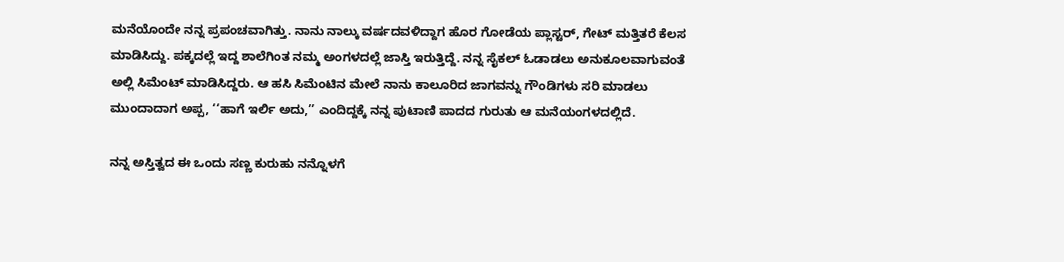ಮನೆಯೊಂದೇ ನನ್ನ ಪ್ರಪಂಚವಾಗಿತ್ತು. ನಾನು ನಾಲ್ಕು ವರ್ಷದವಳಿದ್ದಾಗ ಹೊರ ಗೋಡೆಯ ಪ್ಲಾಸ್ಟರ್, ಗೇಟ್ ಮತ್ತಿತರೆ ಕೆಲಸ ಮಾಡಿಸಿದ್ದು. ಪಕ್ಕದಲ್ಲೆ ಇದ್ದ ಶಾಲೆಗಿಂತ ನಮ್ಮ ಅಂಗಳದಲ್ಲೆ ಜಾಸ್ತಿ ಇರುತ್ತಿದ್ದೆ. ನನ್ನ ಸೈಕಲ್ ಓಡಾಡಲು ಅನುಕೂಲವಾಗುವಂತೆ ಅಲ್ಲಿ ಸಿಮೆಂಟ್ ಮಾಡಿಸಿದ್ದರು. ಆ ಹಸಿ ಸಿಮೆಂಟಿನ ಮೇಲೆ ನಾನು ಕಾಲೂರಿದ ಜಾಗವನ್ನು ಗೌಂಡಿಗಳು ಸರಿ ಮಾಡಲು ಮುಂದಾದಾಗ ಅಪ್ಪ, ‘‘ಹಾಗೆ ಇರ್ಲಿ ಅದು,’’ ಎಂದಿದ್ದಕ್ಕೆ ನನ್ನ ಪುಟಾಣಿ ಪಾದದ ಗುರುತು ಆ ಮನೆಯಂಗಳದಲ್ಲಿದೆ.

ನನ್ನ ಅಸ್ತಿತ್ವದ ಈ ಒಂದು ಸಣ್ಣ ಕುರುಹು ನನ್ನೊಳಗೆ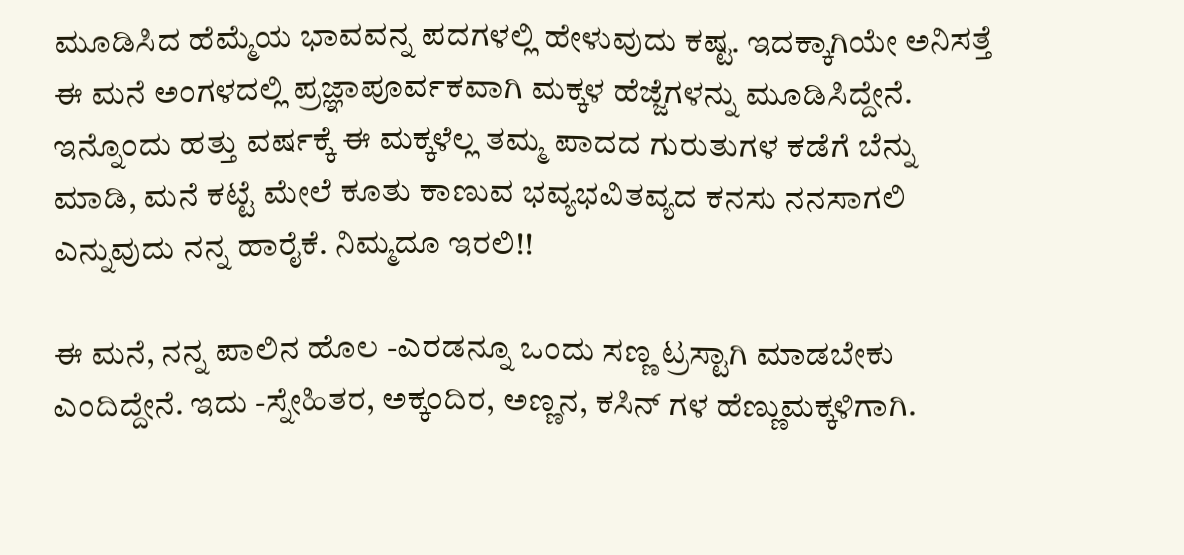ಮೂಡಿಸಿದ ಹೆಮ್ಮೆಯ ಭಾವವನ್ನ ಪದಗಳಲ್ಲಿ ಹೇಳುವುದು ಕಷ್ಟ. ಇದಕ್ಕಾಗಿಯೇ ಅನಿಸತ್ತೆ ಈ ಮನೆ ಅಂಗಳದಲ್ಲಿ ಪ್ರಜ್ಞಾಪೂರ್ವಕವಾಗಿ ಮಕ್ಕಳ ಹೆಜ್ಜೆಗಳನ್ನು ಮೂಡಿಸಿದ್ದೇನೆ. ಇನ್ನೊಂದು ಹತ್ತು ವರ್ಷಕ್ಕೆ ಈ ಮಕ್ಕಳೆಲ್ಲ ತಮ್ಮ ಪಾದದ ಗುರುತುಗಳ ಕಡೆಗೆ ಬೆನ್ನು ಮಾಡಿ, ಮನೆ ಕಟ್ಟೆ ಮೇಲೆ ಕೂತು ಕಾಣುವ ಭವ್ಯಭವಿತವ್ಯದ ಕನಸು ನನಸಾಗಲಿ ಎನ್ನುವುದು ನನ್ನ ಹಾರೈಕೆ. ನಿಮ್ಮದೂ ಇರಲಿ!!

ಈ ಮನೆ, ನನ್ನ ಪಾಲಿನ ಹೊಲ -ಎರಡನ್ನೂ ಒಂದು ಸಣ್ಣ ಟ್ರಸ್ಟಾಗಿ ಮಾಡಬೇಕು ಎಂದಿದ್ದೇನೆ. ಇದು -ಸ್ನೇಹಿತರ, ಅಕ್ಕಂದಿರ, ಅಣ್ಣನ, ಕಸಿನ್ ಗಳ ಹೆಣ್ಣುಮಕ್ಕಳಿಗಾಗಿ.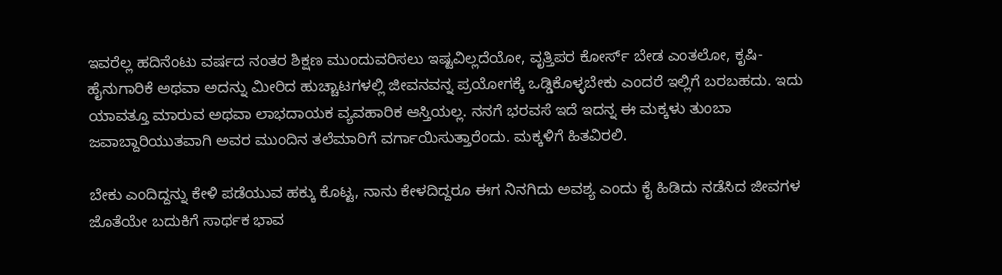ಇವರೆಲ್ಲ ಹದಿನೆಂಟು ವರ್ಷದ ನಂತರ ಶಿಕ್ಷಣ ಮುಂದುವರಿಸಲು ಇಷ್ಟವಿಲ್ಲದೆಯೋ, ವೃತ್ತಿಪರ ಕೋರ್ಸ್ ಬೇಡ ಎಂತಲೋ, ಕೃಷಿ-ಹೈನುಗಾರಿಕೆ ಅಥವಾ ಅದನ್ನು ಮೀರಿದ ಹುಚ್ಚಾಟಗಳಲ್ಲಿ ಜೀವನವನ್ನ ಪ್ರಯೋಗಕ್ಕೆ ಒಡ್ಡಿಕೊಳ್ಳಬೇಕು ಎಂದರೆ ಇಲ್ಲಿಗೆ ಬರಬಹದು. ಇದು ಯಾವತ್ತೂ ಮಾರುವ ಅಥವಾ ಲಾಭದಾಯಕ ವ್ಯವಹಾರಿಕ ಆಸ್ತಿಯಲ್ಲ. ನನಗೆ ಭರವಸೆ ಇದೆ ಇದನ್ನ ಈ ಮಕ್ಕಳು ತುಂಬಾ ಜವಾಬ್ದಾರಿಯುತವಾಗಿ ಅವರ ಮುಂದಿನ ತಲೆಮಾರಿಗೆ ವರ್ಗಾಯಿಸುತ್ತಾರೆಂದು. ಮಕ್ಕಳಿಗೆ ಹಿತವಿರಲಿ.

ಬೇಕು ಎಂದಿದ್ದನ್ನು ಕೇಳಿ ಪಡೆಯುವ ಹಕ್ಕು ಕೊಟ್ಟ, ನಾನು ಕೇಳದಿದ್ದರೂ ಈಗ ನಿನಗಿದು ಅವಶ್ಯ ಎಂದು ಕೈ ಹಿಡಿದು ನಡೆಸಿದ ಜೀವಗಳ ಜೊತೆಯೇ ಬದುಕಿಗೆ ಸಾರ್ಥಕ ಭಾವ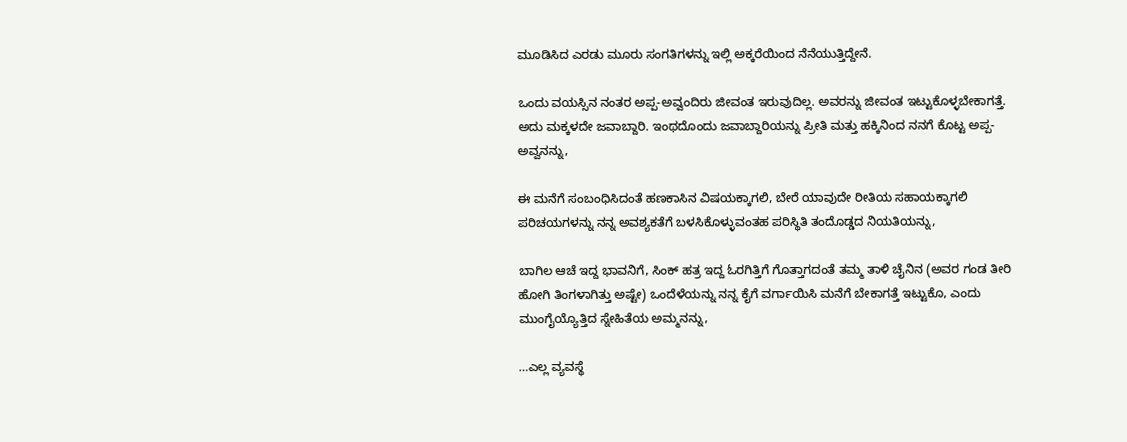ಮೂಡಿಸಿದ ಎರಡು ಮೂರು ಸಂಗತಿಗಳನ್ನು ಇಲ್ಲಿ ಅಕ್ಕರೆಯಿಂದ ನೆನೆಯುತ್ತಿದ್ದೇನೆ.

ಒಂದು ವಯಸ್ಸಿನ ನಂತರ ಅಪ್ಪ-ಅವ್ವಂದಿರು ಜೀವಂತ ಇರುವುದಿಲ್ಲ. ಅವರನ್ನು ಜೀವಂತ ಇಟ್ಟುಕೊಳ್ಳಬೇಕಾಗತ್ತೆ. ಅದು ಮಕ್ಕಳದೇ ಜವಾಬ್ದಾರಿ. ಇಂಥದೊಂದು ಜವಾಬ್ದಾರಿಯನ್ನು ಪ್ರೀತಿ ಮತ್ತು ಹಕ್ಕಿನಿಂದ ನನಗೆ ಕೊಟ್ಟ ಅಪ್ಪ-ಅವ್ವನನ್ನು,

ಈ ಮನೆಗೆ ಸಂಬಂಧಿಸಿದಂತೆ ಹಣಕಾಸಿನ ವಿಷಯಕ್ಕಾಗಲಿ, ಬೇರೆ ಯಾವುದೇ ರೀತಿಯ ಸಹಾಯಕ್ಕಾಗಲಿ ಪರಿಚಯಗಳನ್ನು ನನ್ನ ಅವಶ್ಯಕತೆಗೆ ಬಳಸಿಕೊಳ್ಳುವಂತಹ ಪರಿಸ್ಥಿತಿ ತಂದೊಡ್ಡದ ನಿಯತಿಯನ್ನು,

ಬಾಗಿಲ ಆಚೆ ಇದ್ದ ಭಾವನಿಗೆ, ಸಿಂಕ್ ಹತ್ರ ಇದ್ದ ಓರಗಿತ್ತಿಗೆ ಗೊತ್ತಾಗದಂತೆ ತಮ್ಮ ತಾಳಿ ಚೈನಿನ (ಅವರ ಗಂಡ ತೀರಿ ಹೋಗಿ ತಿಂಗಳಾಗಿತ್ತು ಅಷ್ಟೇ) ಒಂದೆಳೆಯನ್ನು ನನ್ನ ಕೈಗೆ ವರ್ಗಾಯಿಸಿ ಮನೆಗೆ ಬೇಕಾಗತ್ತೆ ಇಟ್ಟುಕೊ, ಎಂದು ಮುಂಗೈಯ್ಯೊತ್ತಿದ ಸ್ನೇಹಿತೆಯ ಅಮ್ಮನನ್ನು,

…ಎಲ್ಲ ವ್ಯವಸ್ಥೆ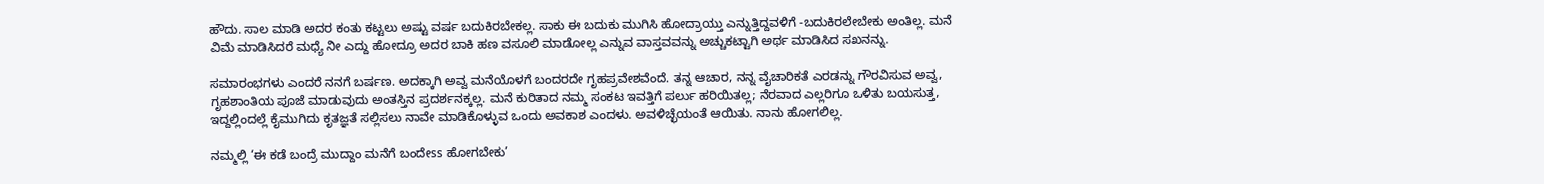ಹೌದು. ಸಾಲ ಮಾಡಿ ಅದರ ಕಂತು ಕಟ್ಟಲು ಅಷ್ಟು ವರ್ಷ ಬದುಕಿರಬೇಕಲ್ಲ. ಸಾಕು ಈ ಬದುಕು ಮುಗಿಸಿ ಹೋದ್ರಾಯ್ತು ಎನ್ನುತ್ತಿದ್ದವಳಿಗೆ -ಬದುಕಿರಲೇಬೇಕು ಅಂತಿಲ್ಲ. ಮನೆ ವಿಮೆ ಮಾಡಿಸಿದರೆ ಮಧ್ಯೆ ನೀ ಎದ್ದು ಹೋದ್ರೂ ಅದರ ಬಾಕಿ ಹಣ ವಸೂಲಿ ಮಾಡೋಲ್ಲ ಎನ್ನುವ ವಾಸ್ತವವನ್ನು ಅಚ್ಚುಕಟ್ಟಾಗಿ ಅರ್ಥ ಮಾಡಿಸಿದ ಸಖನನ್ನು.

ಸಮಾರಂಭಗಳು ಎಂದರೆ ನನಗೆ ಬರ್ಷಣ. ಅದಕ್ಕಾಗಿ ಅವ್ವ ಮನೆಯೊಳಗೆ ಬಂದರದೇ ಗೃಹಪ್ರವೇಶವೆಂದೆ. ತನ್ನ ಆಚಾರ, ನನ್ನ ವೈಚಾರಿಕತೆ ಎರಡನ್ನು ಗೌರವಿಸುವ ಅವ್ವ, ಗೃಹಶಾಂತಿಯ ಪೂಜೆ ಮಾಡುವುದು ಅಂತಸ್ತಿನ ಪ್ರದರ್ಶನಕ್ಕಲ್ಲ. ಮನೆ ಕುರಿತಾದ ನಮ್ಮ ಸಂಕಟ ಇವತ್ತಿಗೆ ಪರ್ಲು ಹರಿಯಿತಲ್ಲ; ನೆರವಾದ ಎಲ್ಲರಿಗೂ ಒಳಿತು ಬಯಸುತ್ತ, ಇದ್ದಲ್ಲಿಂದಲ್ಲೆ ಕೈಮುಗಿದು ಕೃತಜ್ಞತೆ ಸಲ್ಲಿಸಲು ನಾವೇ ಮಾಡಿಕೊಳ್ಳುವ ಒಂದು ಅವಕಾಶ ಎಂದಳು. ಅವಳಿಚ್ಛೆಯಂತೆ ಆಯಿತು. ನಾನು ಹೋಗಲಿಲ್ಲ.

ನಮ್ಮಲ್ಲಿ ‘ಈ ಕಡೆ ಬಂದ್ರೆ ಮುದ್ದಾಂ ಮನೆಗೆ ಬಂದೇss ಹೋಗಬೇಕು’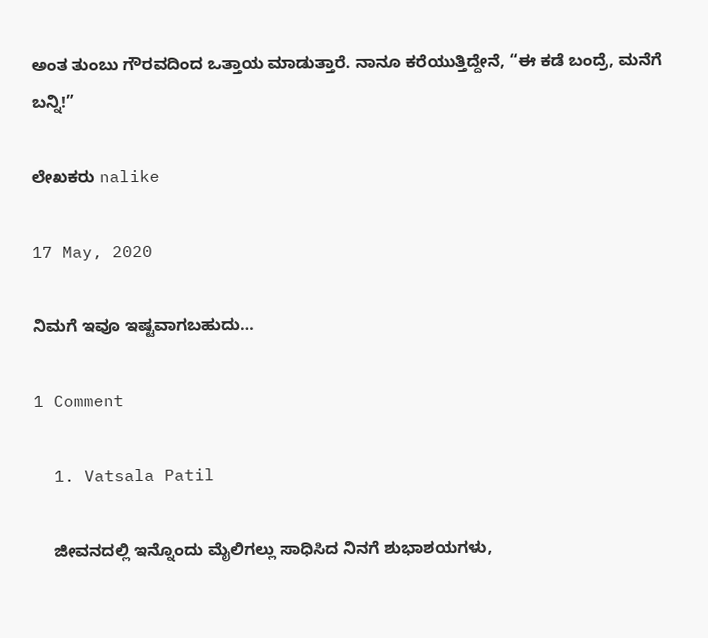ಅಂತ ತುಂಬು ಗೌರವದಿಂದ ಒತ್ತಾಯ ಮಾಡುತ್ತಾರೆ. ನಾನೂ ಕರೆಯುತ್ತಿದ್ದೇನೆ, “ಈ ಕಡೆ ಬಂದ್ರೆ, ಮನೆಗೆ ಬನ್ನಿ!”

ಲೇಖಕರು nalike

17 May, 2020

ನಿಮಗೆ ಇವೂ ಇಷ್ಟವಾಗಬಹುದು…

1 Comment

  1. Vatsala Patil

    ಜೀವನದಲ್ಲಿ ಇನ್ನೊಂದು ಮೈಲಿಗಲ್ಲು ಸಾಧಿಸಿದ ನಿನಗೆ ಶುಭಾಶಯಗಳು,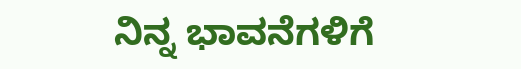ನಿನ್ನ ಭಾವನೆಗಳಿಗೆ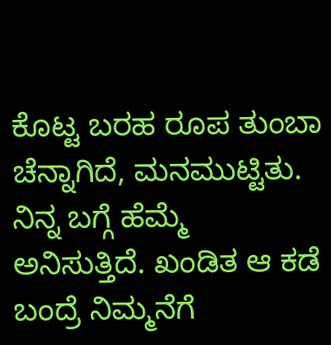ಕೊಟ್ಟ ಬರಹ ರೂಪ ತುಂಬಾ ಚೆನ್ನಾಗಿದೆ, ಮನಮುಟ್ಟಿತು. ನಿನ್ನ ಬಗ್ಗೆ ಹೆಮ್ಮೆ ಅನಿಸುತ್ತಿದೆ. ಖಂಡಿತ ಆ ಕಡೆ ಬಂದ್ರೆ ನಿಮ್ಮನೆಗೆ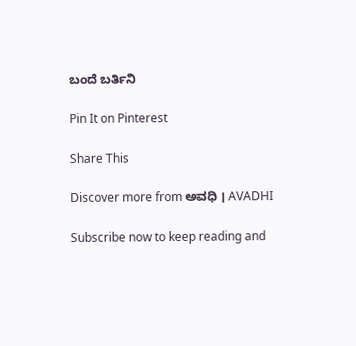ಬಂದೆ ಬರ್ತಿನಿ

Pin It on Pinterest

Share This

Discover more from ಅವಧಿ । AVADHI

Subscribe now to keep reading and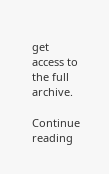get access to the full archive.

Continue reading